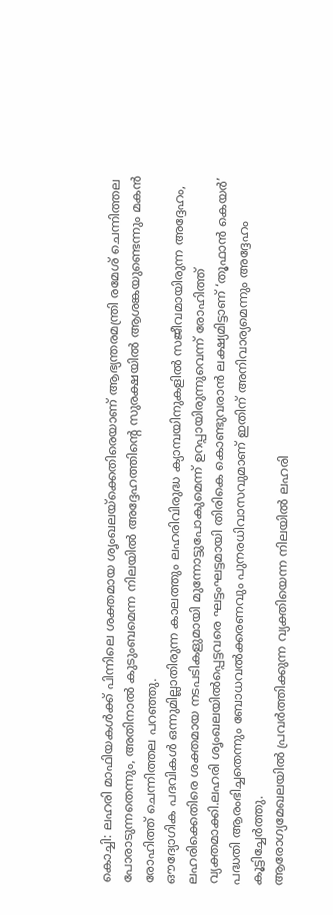കൊച്ചി: ലഹരി മാഫിയകൾക്ക് പിന്നിലെ ശക്തമായ ശൃംഖലയ്ക്കെതിരെയാണ് ആഭ്യന്തരമന്ത്രി രമേശ് ചെന്നിത്തല പോരാടുന്നതെന്നും, അതിനാൽ കുടുംബമെന്ന നിലയിൽ അദ്ദേഹത്തിന്റെ സുരക്ഷയിൽ ആശങ്കയുണ്ടെന്നും മകൻ രോഹിത്ത് ചെന്നിത്തല പറഞ്ഞു.
ഔദ്യോഗിക പദവികൾ ഒന്നുമില്ലാതിരുന്ന കാലത്തും ലഹരിവിരുദ്ധ ക്യാമ്പയിനുകളിൽ സജീവമായിരുന്ന അദ്ദേഹം, ലഹരിക്കെതിരെ ശക്തമായ നടപടികളുമായി മുന്നോട്ടുപോകുമെന്ന് ഉറപ്പായിരുന്നുവെന്ന് രോഹിത്ത് വ്യക്തമാക്കി.ലഹരി ശൃംഖലയിൽപ്പെട്ടവരെ ഘട്ടംഘട്ടമായി തിരികെ കൊണ്ടുവരാൻ ലക്ഷ്യമിട്ടാണ് ‘തൂഫാൻ കെയർ’ പദ്ധതി ആരംഭിച്ചതെന്നും ബോധവൽക്കരണവും പുനരധിവാസവുമാണ് ഇതിന് അനിവാര്യമെന്നും അദ്ദേഹം കൂട്ടിച്ചേർത്തു.
ആരോഗ്യമേഖലയിൽ പ്രവർത്തിക്കുന്ന വ്യക്തിയെന്ന നിലയിൽ ലഹരി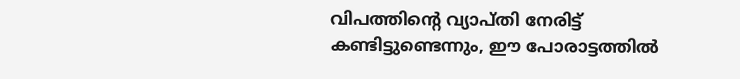വിപത്തിന്റെ വ്യാപ്തി നേരിട്ട് കണ്ടിട്ടുണ്ടെന്നും, ഈ പോരാട്ടത്തിൽ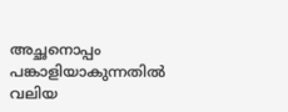അച്ഛനൊപ്പം പങ്കാളിയാകുന്നതിൽ വലിയ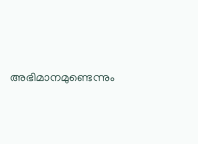അഭിമാനമുണ്ടെന്നും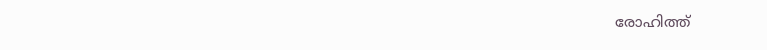രോഹിത്ത്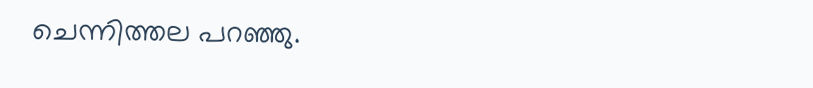ചെന്നിത്തല പറഞ്ഞു.